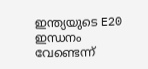ഇന്ത്യയുടെ E20 ഇന്ധനം വേണ്ടെന്ന്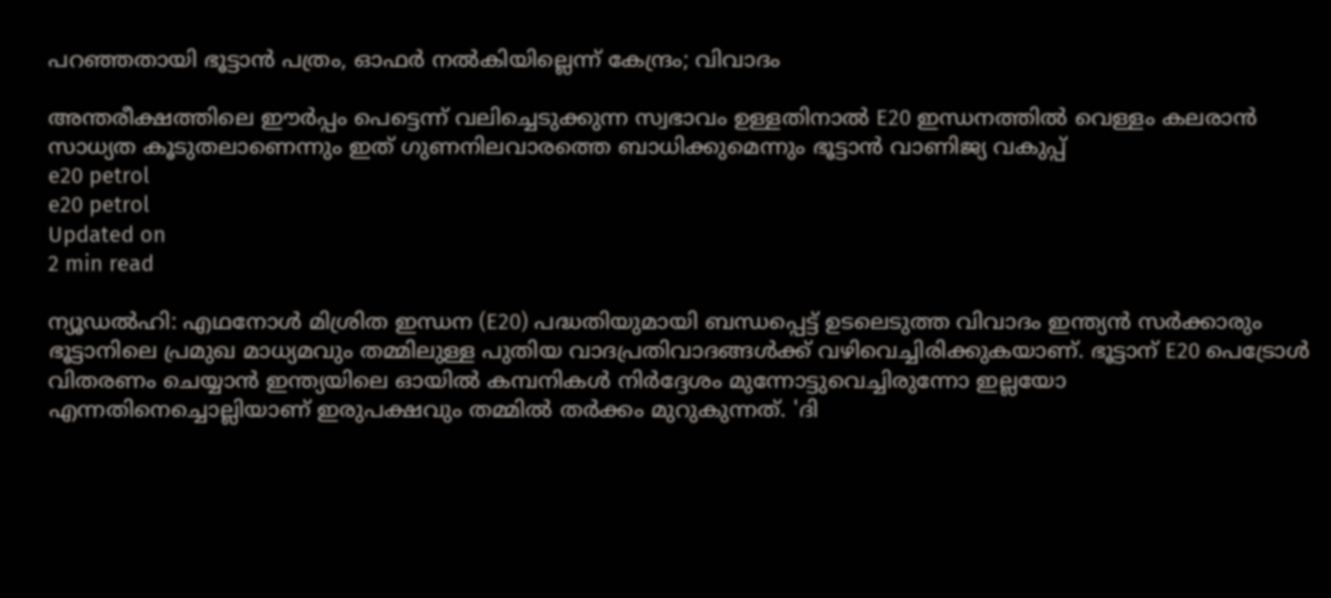പറഞ്ഞതായി ഭൂട്ടാന്‍ പത്രം, ഓഫര്‍ നല്‍കിയില്ലെന്ന് കേന്ദ്രം; വിവാദം

അന്തരീക്ഷത്തിലെ ഈര്‍പ്പം പെട്ടെന്ന് വലിച്ചെടുക്കുന്ന സ്വഭാവം ഉള്ളതിനാല്‍ E20 ഇന്ധനത്തില്‍ വെള്ളം കലരാന്‍ സാധ്യത കൂടുതലാണെന്നും ഇത് ഗുണനിലവാരത്തെ ബാധിക്കുമെന്നും ഭൂട്ടാന്‍ വാണിജ്യ വകുപ്പ്
e20 petrol
e20 petrol
Updated on
2 min read

ന്യൂഡല്‍ഹി: എഥനോള്‍ മിശ്രിത ഇന്ധന (E20) പദ്ധതിയുമായി ബന്ധപ്പെട്ട് ഉടലെടുത്ത വിവാദം ഇന്ത്യന്‍ സര്‍ക്കാരും ഭൂട്ടാനിലെ പ്രമുഖ മാധ്യമവും തമ്മിലുള്ള പുതിയ വാദപ്രതിവാദങ്ങള്‍ക്ക് വഴിവെച്ചിരിക്കുകയാണ്. ഭൂട്ടാന് E20 പെട്രോള്‍ വിതരണം ചെയ്യാന്‍ ഇന്ത്യയിലെ ഓയില്‍ കമ്പനികള്‍ നിര്‍ദ്ദേശം മുന്നോട്ടുവെച്ചിരുന്നോ ഇല്ലയോ എന്നതിനെച്ചൊല്ലിയാണ് ഇരുപക്ഷവും തമ്മില്‍ തര്‍ക്കം മുറുകുന്നത്. 'ദി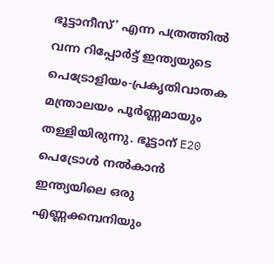ഭൂട്ടാനീസ്' എന്ന പത്രത്തില്‍ വന്ന റിപ്പോര്‍ട്ട് ഇന്ത്യയുടെ പെട്രോളിയം-പ്രകൃതിവാതക മന്ത്രാലയം പൂര്‍ണ്ണമായും തള്ളിയിരുന്നു. ഭൂട്ടാന് E20 പെട്രോള്‍ നല്‍കാന്‍ ഇന്ത്യയിലെ ഒരു എണ്ണക്കമ്പനിയും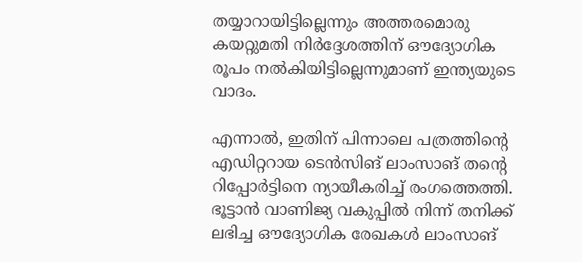തയ്യാറായിട്ടില്ലെന്നും അത്തരമൊരു കയറ്റുമതി നിര്‍ദ്ദേശത്തിന് ഔദ്യോഗിക രൂപം നല്‍കിയിട്ടില്ലെന്നുമാണ് ഇന്ത്യയുടെ വാദം.

എന്നാല്‍, ഇതിന് പിന്നാലെ പത്രത്തിന്റെ എഡിറ്ററായ ടെന്‍സിങ് ലാംസാങ് തന്റെ റിപ്പോര്‍ട്ടിനെ ന്യായീകരിച്ച് രംഗത്തെത്തി. ഭൂട്ടാന്‍ വാണിജ്യ വകുപ്പില്‍ നിന്ന് തനിക്ക് ലഭിച്ച ഔദ്യോഗിക രേഖകള്‍ ലാംസാങ്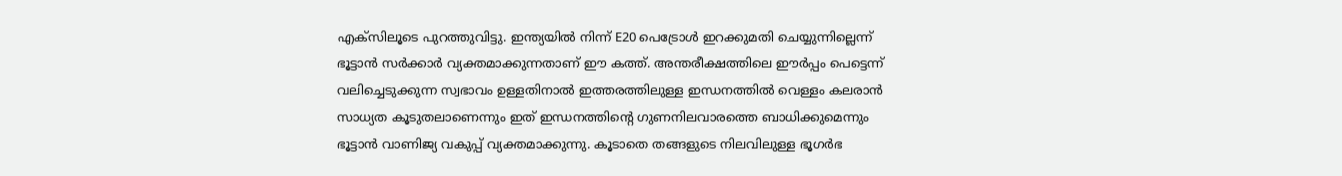എക്‌സിലൂടെ പുറത്തുവിട്ടു. ഇന്ത്യയില്‍ നിന്ന് E20 പെട്രോള്‍ ഇറക്കുമതി ചെയ്യുന്നില്ലെന്ന് ഭൂട്ടാന്‍ സര്‍ക്കാര്‍ വ്യക്തമാക്കുന്നതാണ് ഈ കത്ത്. അന്തരീക്ഷത്തിലെ ഈര്‍പ്പം പെട്ടെന്ന് വലിച്ചെടുക്കുന്ന സ്വഭാവം ഉള്ളതിനാല്‍ ഇത്തരത്തിലുള്ള ഇന്ധനത്തില്‍ വെള്ളം കലരാന്‍ സാധ്യത കൂടുതലാണെന്നും ഇത് ഇന്ധനത്തിന്റെ ഗുണനിലവാരത്തെ ബാധിക്കുമെന്നും ഭൂട്ടാന്‍ വാണിജ്യ വകുപ്പ് വ്യക്തമാക്കുന്നു. കൂടാതെ തങ്ങളുടെ നിലവിലുള്ള ഭൂഗര്‍ഭ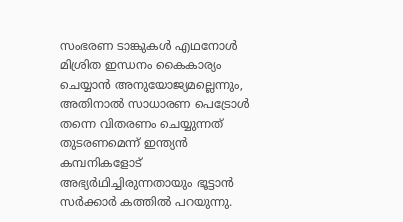സംഭരണ ടാങ്കുകള്‍ എഥനോള്‍ മിശ്രിത ഇന്ധനം കൈകാര്യം ചെയ്യാന്‍ അനുയോജ്യമല്ലെന്നും, അതിനാല്‍ സാധാരണ പെട്രോള്‍ തന്നെ വിതരണം ചെയ്യുന്നത് തുടരണമെന്ന് ഇന്ത്യന്‍ കമ്പനികളോട് അഭ്യര്‍ഥിച്ചിരുന്നതായും ഭൂട്ടാന്‍ സര്‍ക്കാര്‍ കത്തില്‍ പറയുന്നു.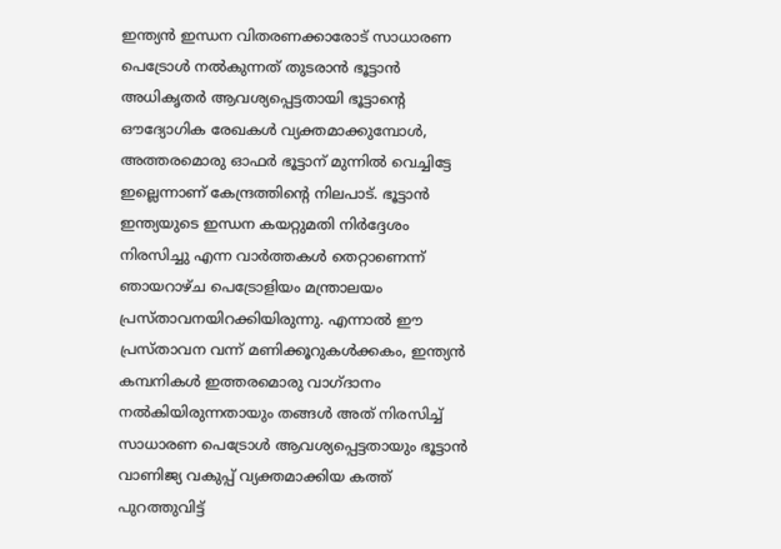ഇന്ത്യന്‍ ഇന്ധന വിതരണക്കാരോട് സാധാരണ പെട്രോള്‍ നല്‍കുന്നത് തുടരാന്‍ ഭൂട്ടാന്‍ അധികൃതര്‍ ആവശ്യപ്പെട്ടതായി ഭൂട്ടാന്റെ ഔദ്യോഗിക രേഖകള്‍ വ്യക്തമാക്കുമ്പോള്‍, അത്തരമൊരു ഓഫര്‍ ഭൂട്ടാന് മുന്നില്‍ വെച്ചിട്ടേ ഇല്ലെന്നാണ് കേന്ദ്രത്തിന്റെ നിലപാട്. ഭൂട്ടാന്‍ ഇന്ത്യയുടെ ഇന്ധന കയറ്റുമതി നിര്‍ദ്ദേശം നിരസിച്ചു എന്ന വാര്‍ത്തകള്‍ തെറ്റാണെന്ന് ഞായറാഴ്ച പെട്രോളിയം മന്ത്രാലയം പ്രസ്താവനയിറക്കിയിരുന്നു. എന്നാല്‍ ഈ പ്രസ്താവന വന്ന് മണിക്കൂറുകള്‍ക്കകം, ഇന്ത്യന്‍ കമ്പനികള്‍ ഇത്തരമൊരു വാഗ്ദാനം നല്‍കിയിരുന്നതായും തങ്ങള്‍ അത് നിരസിച്ച് സാധാരണ പെട്രോള്‍ ആവശ്യപ്പെട്ടതായും ഭൂട്ടാന്‍ വാണിജ്യ വകുപ്പ് വ്യക്തമാക്കിയ കത്ത് പുറത്തുവിട്ട്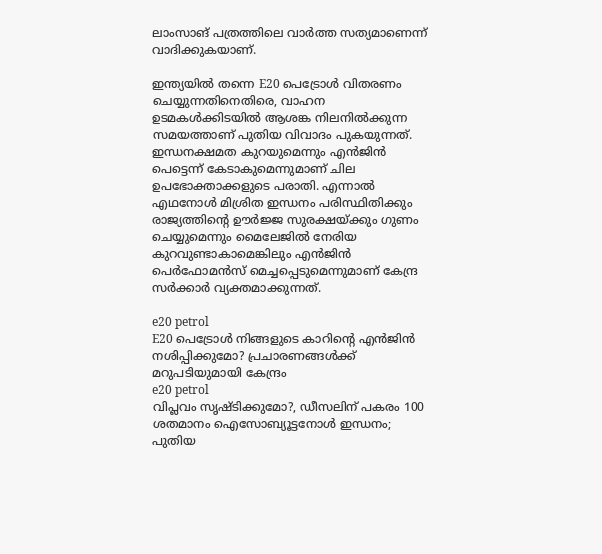ലാംസാങ് പത്രത്തിലെ വാര്‍ത്ത സത്യമാണെന്ന് വാദിക്കുകയാണ്.

ഇന്ത്യയില്‍ തന്നെ E20 പെട്രോള്‍ വിതരണം ചെയ്യുന്നതിനെതിരെ, വാഹന ഉടമകള്‍ക്കിടയില്‍ ആശങ്ക നിലനില്‍ക്കുന്ന സമയത്താണ് പുതിയ വിവാദം പുകയുന്നത്. ഇന്ധനക്ഷമത കുറയുമെന്നും എന്‍ജിന്‍ പെട്ടെന്ന് കേടാകുമെന്നുമാണ് ചില ഉപഭോക്താക്കളുടെ പരാതി. എന്നാല്‍ എഥനോള്‍ മിശ്രിത ഇന്ധനം പരിസ്ഥിതിക്കും രാജ്യത്തിന്റെ ഊര്‍ജ്ജ സുരക്ഷയ്ക്കും ഗുണം ചെയ്യുമെന്നും മൈലേജില്‍ നേരിയ കുറവുണ്ടാകാമെങ്കിലും എന്‍ജിന്‍ പെര്‍ഫോമന്‍സ് മെച്ചപ്പെടുമെന്നുമാണ് കേന്ദ്ര സര്‍ക്കാര്‍ വ്യക്തമാക്കുന്നത്.

e20 petrol
E20 പെട്രോള്‍ നിങ്ങളുടെ കാറിന്റെ എന്‍ജിന്‍ നശിപ്പിക്കുമോ? പ്രചാരണങ്ങള്‍ക്ക് മറുപടിയുമായി കേന്ദ്രം
e20 petrol
വിപ്ലവം സൃഷ്ടിക്കുമോ?, ഡീസലിന് പകരം 100 ശതമാനം ഐസോബ്യൂട്ടനോള്‍ ഇന്ധനം; പുതിയ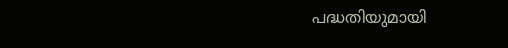പദ്ധതിയുമായി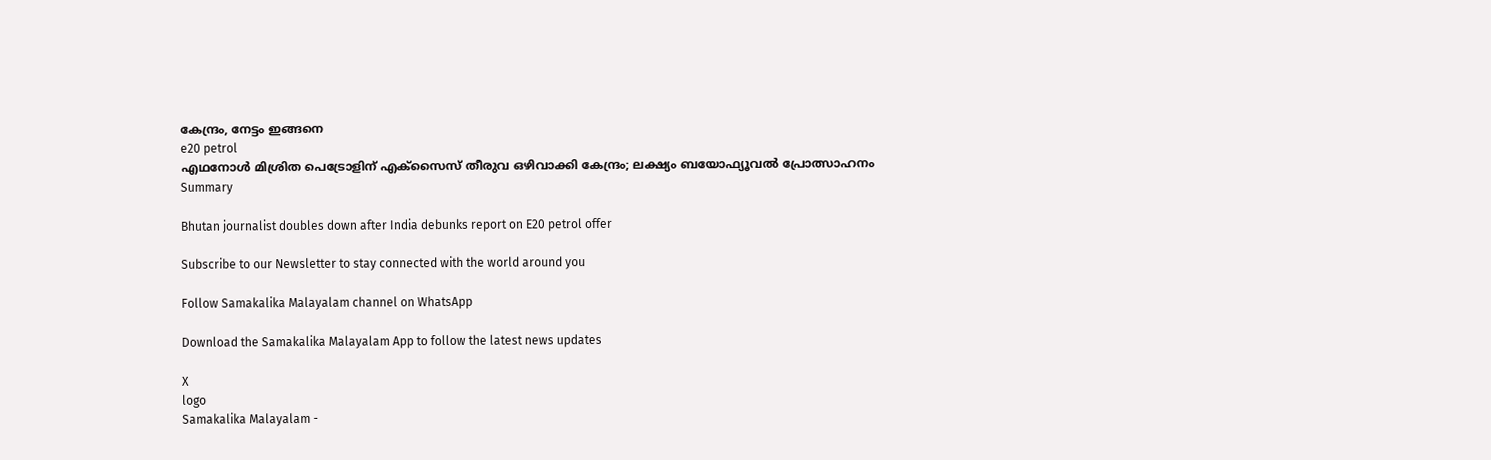കേന്ദ്രം, നേട്ടം ഇങ്ങനെ
e20 petrol
എഥനോള്‍ മിശ്രിത പെട്രോളിന് എക്‌സൈസ് തീരുവ ഒഴിവാക്കി കേന്ദ്രം; ലക്ഷ്യം ബയോഫ്യൂവല്‍ പ്രോത്സാഹനം
Summary

Bhutan journalist doubles down after India debunks report on E20 petrol offer

Subscribe to our Newsletter to stay connected with the world around you

Follow Samakalika Malayalam channel on WhatsApp

Download the Samakalika Malayalam App to follow the latest news updates

X
logo
Samakalika Malayalam -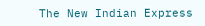The New Indian Express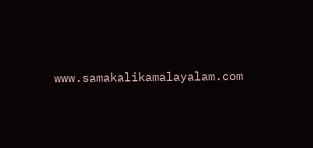www.samakalikamalayalam.com